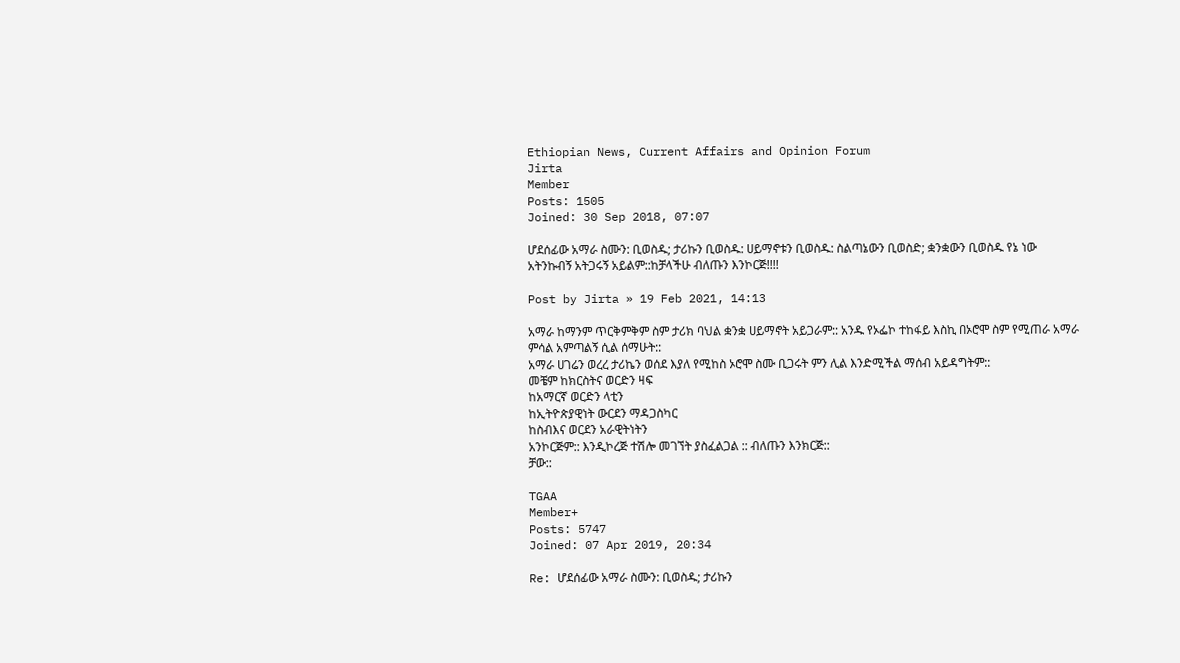Ethiopian News, Current Affairs and Opinion Forum
Jirta
Member
Posts: 1505
Joined: 30 Sep 2018, 07:07

ሆደሰፊው አማራ ስሙን: ቢወስዱ; ታሪኩን ቢወስዱ: ሀይማኖቱን ቢወስዱ: ስልጣኔውን ቢወስድ; ቋንቋውን ቢወስዱ የኔ ነው አትንኩብኝ አትጋሩኝ አይልም::ከቻላችሁ ብለጡን እንኮርጅ!!!!

Post by Jirta » 19 Feb 2021, 14:13

አማራ ከማንም ጥርቅምቅም ስም ታሪክ ባህል ቋንቋ ሀይማኖት አይጋራም:: አንዱ የኦፌኮ ተከፋይ እስኪ በኦሮሞ ስም የሚጠራ አማራ ምሳል አምጣልኝ ሲል ሰማሁት::
አማራ ሀገሬን ወረረ ታሪኬን ወሰደ እያለ የሚከስ ኦሮሞ ስሙ ቢጋሩት ምን ሊል እንድሚችል ማሰብ አይዳግትም::
መቼም ከክርስትና ወርድን ዛፍ
ከአማርኛ ወርድን ላቲን
ከኢትዮጵያዊነት ውርደን ማዳጋስካር
ከስብእና ወርደን አራዊትነትን
አንኮርጅም:: እንዲኮረጅ ተሽሎ መገኘት ያስፈልጋል :: ብለጡን እንክርጅ::
ቻው::

TGAA
Member+
Posts: 5747
Joined: 07 Apr 2019, 20:34

Re: ሆደሰፊው አማራ ስሙን: ቢወስዱ; ታሪኩን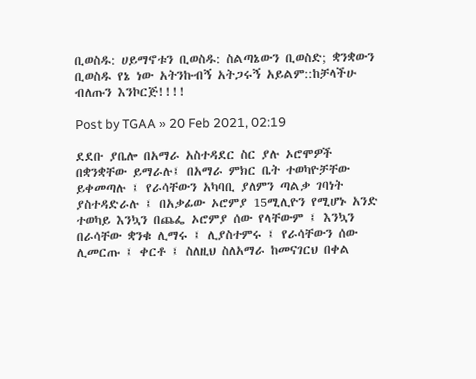ቢወስዱ: ሀይማኖቱን ቢወስዱ: ስልጣኔውን ቢወስድ; ቋንቋውን ቢወስዱ የኔ ነው አትንኩብኝ አትጋሩኝ አይልም::ከቻላችሁ ብለጡን እንኮርጅ!!!!

Post by TGAA » 20 Feb 2021, 02:19

ደደቡ ያቤሎ በአማራ አስተዳደር ስር ያሉ ኦሮሞዎች በቋንቋቸው ይማራሉ፤ በአማራ ምክር ቤት ተወካዮቻቸው ይቀመጣሉ ፤ የራሳቸውን አካባቢ ያለምን ጣልቃ ገባነት ያስተዳድራሉ ፤ በአቃፊው ኦሮምያ 15ሚሊዮን የሚሆኑ አንድ ተወካይ እንኳን በጨፌ ኦሮምያ ሰው የላቸውም ፤ እንኳን በራሳቸው ቋንቁ ሊማሩ ፤ ሊያስተምሩ ፤ የራሳቸውን ሰው ሊመርጡ ፤ ቀርቶ ፤ ስለዚህ ስለአማራ ከመናገርህ በቀል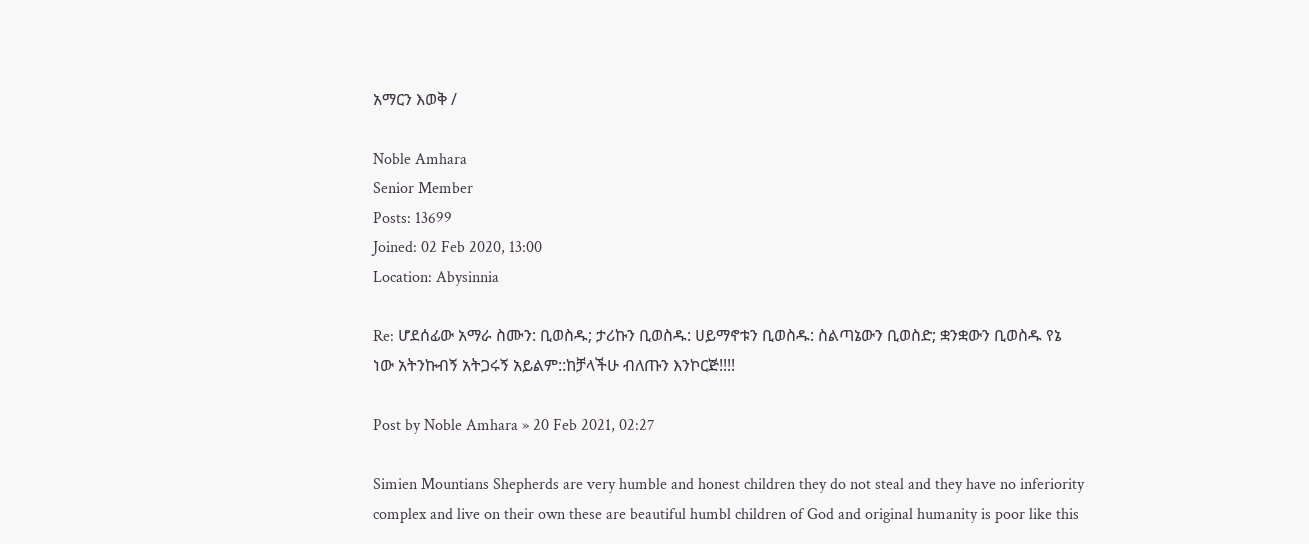አማርን እወቅ /

Noble Amhara
Senior Member
Posts: 13699
Joined: 02 Feb 2020, 13:00
Location: Abysinnia

Re: ሆደሰፊው አማራ ስሙን: ቢወስዱ; ታሪኩን ቢወስዱ: ሀይማኖቱን ቢወስዱ: ስልጣኔውን ቢወስድ; ቋንቋውን ቢወስዱ የኔ ነው አትንኩብኝ አትጋሩኝ አይልም::ከቻላችሁ ብለጡን እንኮርጅ!!!!

Post by Noble Amhara » 20 Feb 2021, 02:27

Simien Mountians Shepherds are very humble and honest children they do not steal and they have no inferiority complex and live on their own these are beautiful humbl children of God and original humanity is poor like this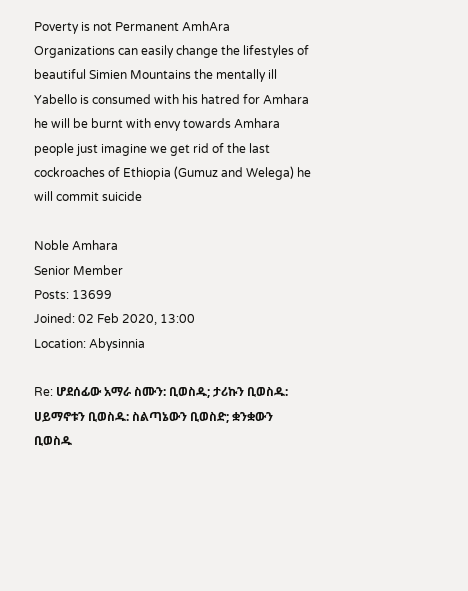Poverty is not Permanent AmhAra Organizations can easily change the lifestyles of beautiful Simien Mountains the mentally ill Yabello is consumed with his hatred for Amhara he will be burnt with envy towards Amhara people just imagine we get rid of the last cockroaches of Ethiopia (Gumuz and Welega) he will commit suicide

Noble Amhara
Senior Member
Posts: 13699
Joined: 02 Feb 2020, 13:00
Location: Abysinnia

Re: ሆደሰፊው አማራ ስሙን: ቢወስዱ; ታሪኩን ቢወስዱ: ሀይማኖቱን ቢወስዱ: ስልጣኔውን ቢወስድ; ቋንቋውን ቢወስዱ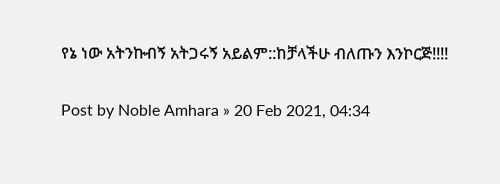የኔ ነው አትንኩብኝ አትጋሩኝ አይልም::ከቻላችሁ ብለጡን እንኮርጅ!!!!

Post by Noble Amhara » 20 Feb 2021, 04:34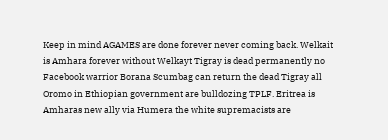Keep in mind AGAMES are done forever never coming back. Welkait is Amhara forever without Welkayt Tigray is dead permanently no Facebook warrior Borana Scumbag can return the dead Tigray all Oromo in Ethiopian government are bulldozing TPLF. Eritrea is Amharas new ally via Humera the white supremacists are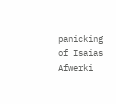panicking of Isaias Afwerki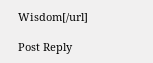Wisdom[/url]

Post Reply